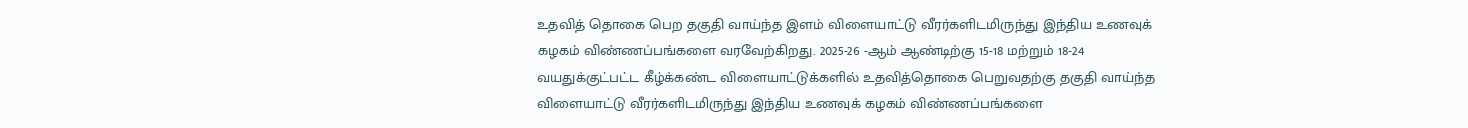உதவித் தொகை பெற தகுதி வாய்ந்த இளம் விளையாட்டு வீரர்களிடமிருந்து இந்திய உணவுக் கழகம் விண்ணப்பங்களை வரவேற்கிறது. 2025-26 -ஆம் ஆண்டிற்கு 15-18 மற்றும் 18-24 வயதுக்குட்பட்ட கீழ்க்கண்ட விளையாட்டுக்களில் உதவித்தொகை பெறுவதற்கு தகுதி வாய்ந்த விளையாட்டு வீரர்களிடமிருந்து இந்திய உணவுக் கழகம் விண்ணப்பங்களை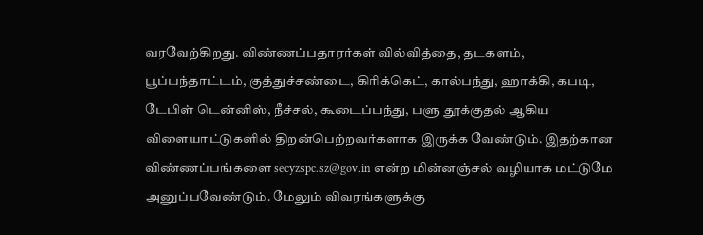வரவேற்கிறது. விண்ணப்பதாரர்கள் வில்வித்தை, தடகளம், பூப்பந்தாட்டம், குத்துச்சண்டை, கிரிக்கெட், கால்பந்து, ஹாக்கி, கபடி, டேபிள் டென்னிஸ், நீச்சல், கூடைப்பந்து, பளு தூக்குதல் ஆகிய விளையாட்டுகளில் திறன்பெற்றவர்களாக இருக்க வேண்டும். இதற்கான விண்ணப்பங்களை secyzspc.sz@gov.in என்ற மின்னஞ்சல் வழியாக மட்டுமே அனுப்பவேண்டும். மேலும் விவரங்களுக்கு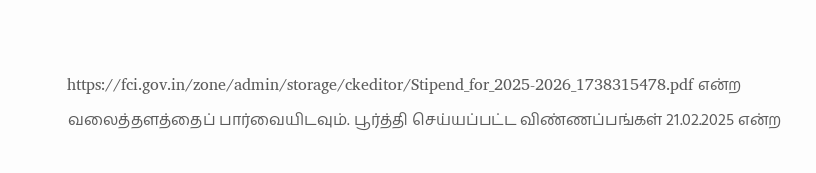https://fci.gov.in/zone/admin/storage/ckeditor/Stipend_for_2025-2026_1738315478.pdf என்ற வலைத்தளத்தைப் பார்வையிடவும். பூர்த்தி செய்யப்பட்ட விண்ணப்பங்கள் 21.02.2025 என்ற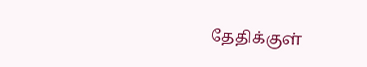தேதிக்குள்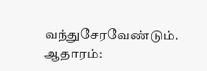வந்துசேரவேண்டும். ஆதாரம்: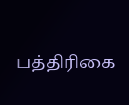பத்திரிகை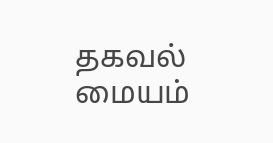தகவல் மையம்